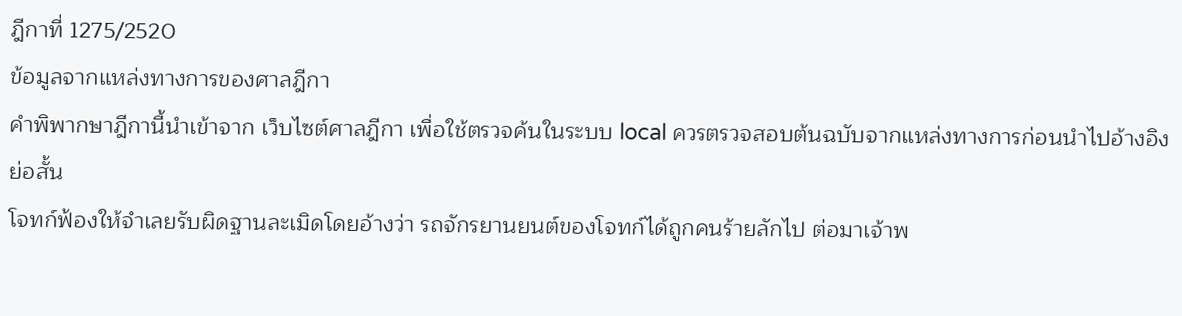ฎีกาที่ 1275/2520
ข้อมูลจากแหล่งทางการของศาลฎีกา
คำพิพากษาฎีกานี้นำเข้าจาก เว็บไซต์ศาลฎีกา เพื่อใช้ตรวจค้นในระบบ local ควรตรวจสอบต้นฉบับจากแหล่งทางการก่อนนำไปอ้างอิง
ย่อสั้น
โจทก์ฟ้องให้จำเลยรับผิดฐานละเมิดโดยอ้างว่า รถจักรยานยนต์ของโจทก์ได้ถูกคนร้ายลักไป ต่อมาเจ้าพ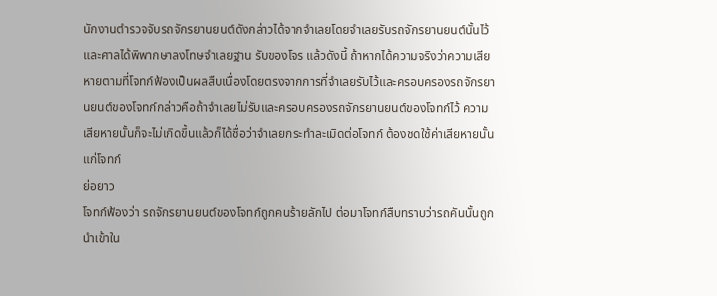นักงานตำรวจจับรถจักรยานยนต์ดังกล่าวได้จากจำเลยโดยจำเลยรับรถจักรยานยนต์นั้นไว้ และศาลได้พิพากษาลงโทษจำเลยฐาน รับของโจร แล้วดังนี้ ถ้าหากได้ความจริงว่าความเสียหายตามที่โจทก์ฟ้องเป็นผลสืบเนื่องโดยตรงจากการที่จำเลยรับไว้และครอบครองรถจักรยานยนต์ของโจทก์กล่าวคือถ้าจำเลยไม่รับและครอบครองรถจักรยานยนต์ของโจทก์ไว้ ความเสียหายนั้นก็จะไม่เกิดขึ้นแล้วก็ได้ชื่อว่าจำเลยกระทำละเมิดต่อโจทก์ ต้องชดใช้ค่าเสียหายนั้นแก่โจทก์
ย่อยาว
โจทก์ฟ้องว่า รถจักรยานยนต์ของโจทก์ถูกคนร้ายลักไป ต่อมาโจทก์สืบทราบว่ารถคันนั้นถูกนำเข้าใน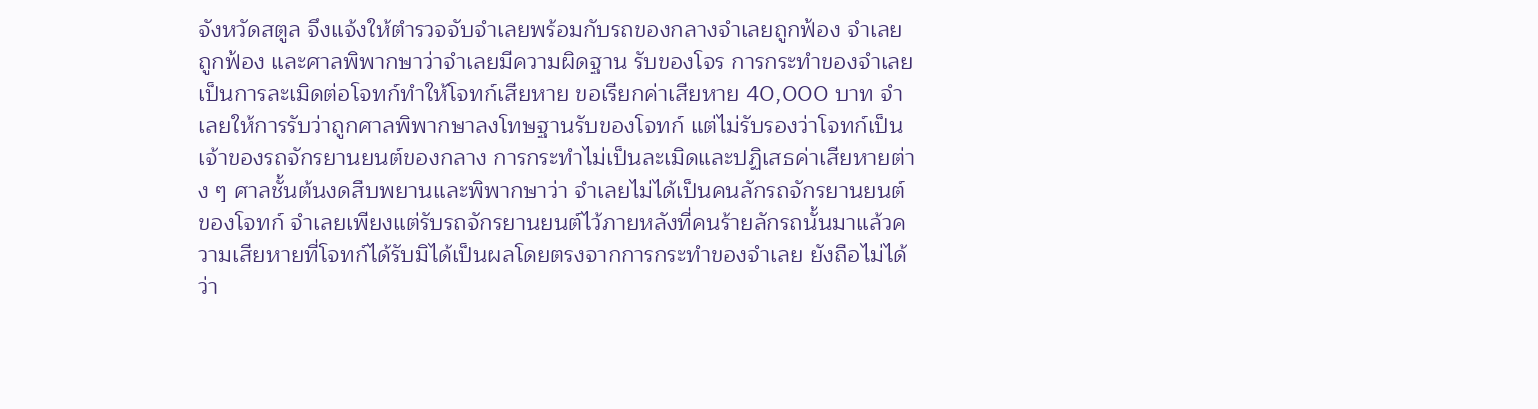จังหวัดสตูล จึงแจ้งให้ตำรวจจับจำเลยพร้อมกับรถของกลางจำเลยถูกฟ้อง จำเลยถูกฟ้อง และศาลพิพากษาว่าจำเลยมีความผิดฐาน รับของโจร การกระทำของจำเลยเป็นการละเมิดต่อโจทก์ทำให้โจทก์เสียหาย ขอเรียกค่าเสียหาย 40,000 บาท จำเลยให้การรับว่าถูกศาลพิพากษาลงโทษฐานรับของโจทก์ แต่ไม่รับรองว่าโจทก์เป็นเจ้าของรถจักรยานยนต์ของกลาง การกระทำไม่เป็นละเมิดและปฏิเสธค่าเสียหายต่าง ๆ ศาลชั้นต้นงดสืบพยานและพิพากษาว่า จำเลยไม่ได้เป็นคนลักรถจักรยานยนต์ของโจทก์ จำเลยเพียงแต่รับรถจักรยานยนต์ไว้ภายหลังที่คนร้ายลักรถนั้นมาแล้วความเสียหายที่โจทก์ได้รับมิได้เป็นผลโดยตรงจากการกระทำของจำเลย ยังถือไม่ได้ว่า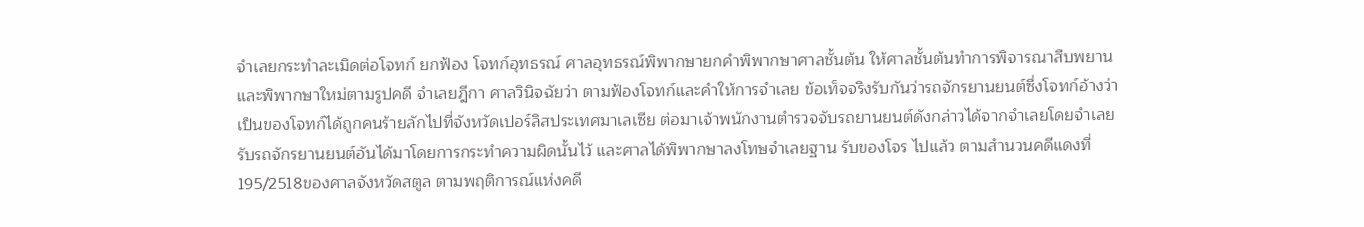จำเลยกระทำละเมิดต่อโจทก์ ยกฟ้อง โจทก์อุทธรณ์ ศาลอุทธรณ์พิพากษายกคำพิพากษาศาลชั้นต้น ให้ศาลชั้นต้นทำการพิจารณาสืบพยานและพิพากษาใหม่ตามรูปคดี จำเลยฎีกา ศาลวินิจฉัยว่า ตามฟ้องโจทก์และคำให้การจำเลย ข้อเท็จจริงรับกันว่ารถจักรยานยนต์ซึ่งโจทก์อ้างว่าเป็นของโจทก์ได้ถูกคนร้ายลักไปที่จังหวัดเปอร์ลิสประเทศมาเลเซีย ต่อมาเจ้าพนักงานตำรวจจับรถยานยนต์ดังกล่าวได้จากจำเลยโดยจำเลยรับรถจักรยานยนต์อันได้มาโดยการกระทำความผิดนั้นไว้ และศาลได้พิพากษาลงโทษจำเลยฐาน รับของโจร ไปแล้ว ตามสำนวนคดีแดงที่ 195/2518ของศาลจังหวัดสตูล ตามพฤติการณ์แห่งคดี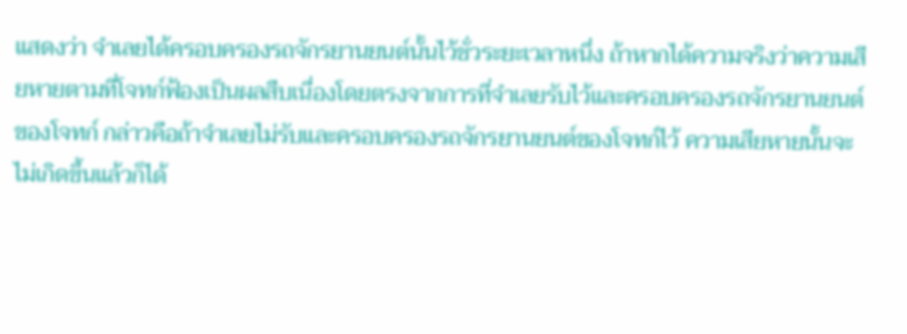แสดงว่า จำเลยได้ครอบครองรถจักรยานยนต์นั้นไว้ชั่วระยะเวลาหนึ่ง ถ้าหากได้ความจริงว่าความเสียหายตามที่โจทก์ฟ้องเป็นผลสืบเนื่องโดยตรงจากการที่จำเลยรับไว้และครอบครองรถจักรยานยนต์ของโจทก์ กล่าวคือถ้าจำเลยไม่รับและครอบครองรถจักรยานยนต์ของโจทก์ไว้ ความเสียหายนั้นจะไม่เกิดขึ้นแล้วก็ได้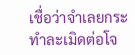เชื่อว่าจำเลยกระทำละเมิดต่อโจ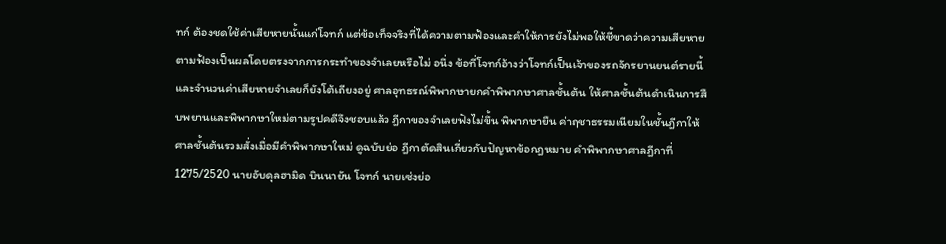ทก์ ต้องชดใช้ค่าเสียหายนั้นแก่โจทก์ แต่ข้อเท็จจริงที่ได้ความตามฟ้องและคำให้การยังไม่พอให้ชี้ขาดว่าความเสียหายตามฟ้องเป็นผลโดยตรงจากการกระทำของจำเลยหรือไม่ อนึ่ง ข้อที่โจทก์อ้างว่าโจทก์เป็นเจ้าของรถจักรยานยนต์รายนี้ และจำนวนค่าเสียหายจำเลยก็ยังโต้เถียงอยู่ ศาลอุทธรณ์พิพากษายกคำพิพากษาศาลชั้นต้น ให้ศาลชั้นต้นดำเนินการสืบพยานและพิพากษาใหม่ตามรูปคดีจึงชอบแล้ว ฎีกาของจำเลยฟังไม่ขึ้น พิพากษายืน ค่าฤชาธรรมเนียมในชั้นฎีกาให้ศาลชั้นต้นรวมสั่งเมื่อมีคำพิพากษาใหม่ ดูฉบับย่อ ฎีกาตัดสินเกี่ยวกับปัญหาข้อกฎหมาย คำพิพากษาศาลฎีกาที่ 1275/2520 นายอับดุลฮามิด บินนายัน โจทก์ นายเซ่งย่อ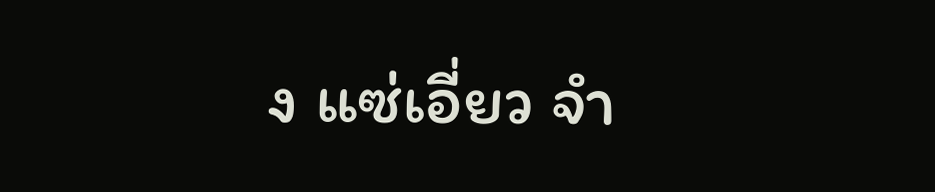ง แซ่เอี่ยว จำ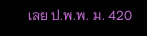เลย ป.พ.พ. ม. 420